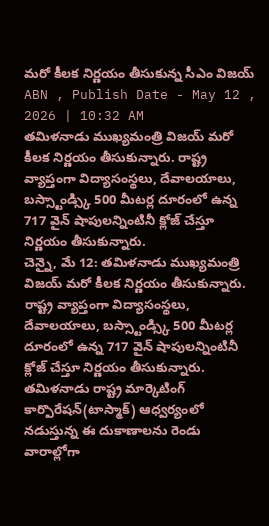మరో కీలక నిర్ణయం తీసుకున్న సీఎం విజయ్
ABN , Publish Date - May 12 , 2026 | 10:32 AM
తమిళనాడు ముఖ్యమంత్రి విజయ్ మరో కీలక నిర్ణయం తీసుకున్నారు. రాష్ట్ర వ్యాప్తంగా విద్యాసంస్థలు, దేవాలయాలు, బస్స్టాండ్స్కి 500 మీటర్ల దూరంలో ఉన్న 717 వైన్ షాపులన్నింటినీ క్లోజ్ చేస్తూ నిర్ణయం తీసుకున్నారు.
చెన్నై, మే 12: తమిళనాడు ముఖ్యమంత్రి విజయ్ మరో కీలక నిర్ణయం తీసుకున్నారు. రాష్ట్ర వ్యాప్తంగా విద్యాసంస్థలు, దేవాలయాలు, బస్స్టాండ్స్కి 500 మీటర్ల దూరంలో ఉన్న 717 వైన్ షాపులన్నింటినీ క్లోజ్ చేస్తూ నిర్ణయం తీసుకున్నారు. తమిళనాడు రాష్ట్ర మార్కెటింగ్ కార్పొరేషన్(టాస్మాక్) ఆధ్వర్యంలో నడుస్తున్న ఈ దుకాణాలను రెండు వారాల్లోగా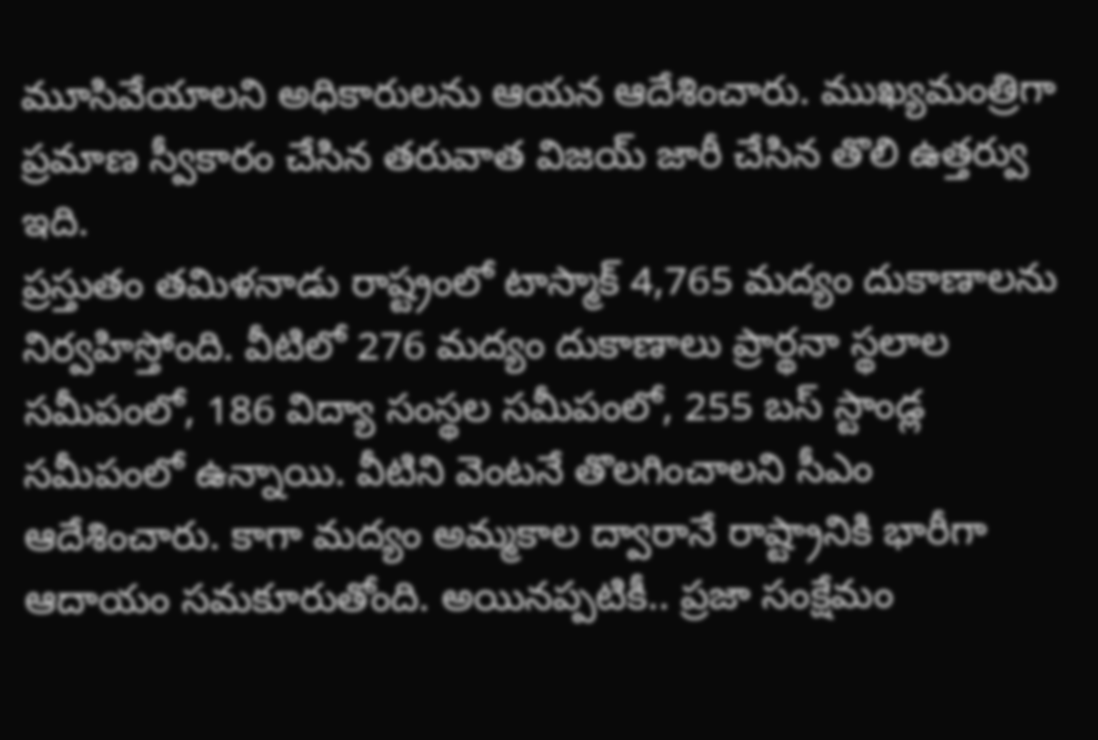మూసివేయాలని అధికారులను ఆయన ఆదేశించారు. ముఖ్యమంత్రిగా ప్రమాణ స్వీకారం చేసిన తరువాత విజయ్ జారీ చేసిన తొలి ఉత్తర్వు ఇది.
ప్రస్తుతం తమిళనాడు రాష్ట్రంలో టాస్మాక్ 4,765 మద్యం దుకాణాలను నిర్వహిస్తోంది. వీటిలో 276 మద్యం దుకాణాలు ప్రార్థనా స్థలాల సమీపంలో, 186 విద్యా సంస్థల సమీపంలో, 255 బస్ స్టాండ్ల సమీపంలో ఉన్నాయి. వీటిని వెంటనే తొలగించాలని సీఎం ఆదేశించారు. కాగా మద్యం అమ్మకాల ద్వారానే రాష్ట్రానికి భారీగా ఆదాయం సమకూరుతోంది. అయినప్పటికీ.. ప్రజా సంక్షేమం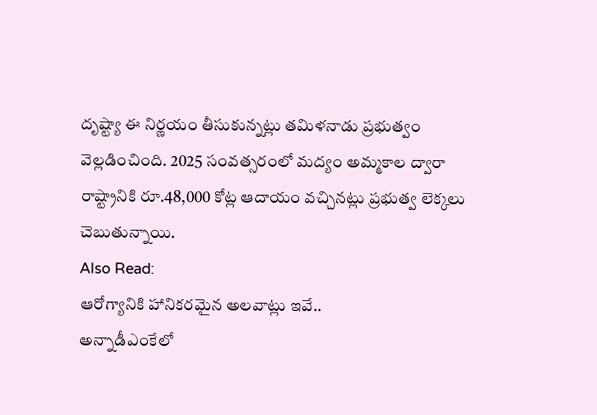దృష్ట్యా ఈ నిర్ణయం తీసుకున్నట్లు తమిళనాడు ప్రభుత్వం వెల్లడించింది. 2025 సంవత్సరంలో మద్యం అమ్మకాల ద్వారా రాష్ట్రానికి రూ.48,000 కోట్ల ఆదాయం వచ్చినట్లు ప్రభుత్వ లెక్కలు చెబుతున్నాయి.
Also Read:
ఆరోగ్యానికి హానికరమైన అలవాట్లు ఇవే..
అన్నాడీఎంకేలో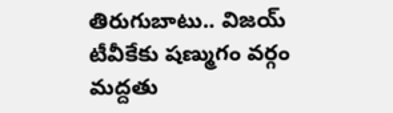తిరుగుబాటు.. విజయ్ టీవీకేకు షణ్ముగం వర్గం మద్దతు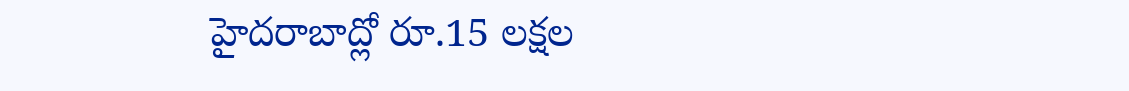హైదరాబాద్లో రూ.15 లక్షల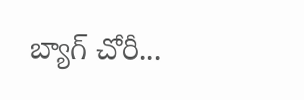బ్యాగ్ చోరీ...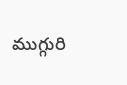ముగ్గురి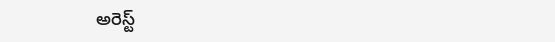అరెస్ట్